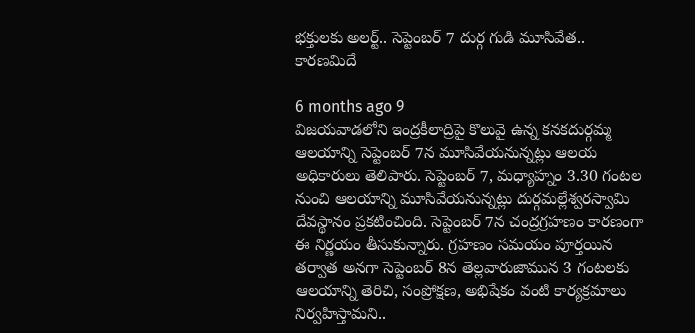భక్తులకు అలర్ట్.. సెప్టెంబర్ 7 దుర్గ గుడి మూసివేత.. కారణమిదే

6 months ago 9
విజయవాడలోని ఇంద్రకీలాద్రిపై కొలువై ఉన్న కనకదుర్గమ్మ ఆలయాన్ని సెప్టెంబర్ 7న మూసివేయనున్నట్లు ఆలయ అధికారులు తెలిపారు. సెప్టెంబర్ 7, మధ్యాహ్నం 3.30 గంటల నుంచి ఆలయాన్ని మూసివేయనున్నట్లు దుర్గమల్లేశ్వరస్వామి దేవస్థానం ప్రకటించింది. సెప్టెంబర్ 7న చంద్రగ్రహణం కారణంగా ఈ నిర్ణయం తీసుకున్నారు. గ్రహణం సమయం పూర్తయిన తర్వాత అనగా సెప్టెంబర్ 8న తెల్లవారుజామున 3 గంటలకు ఆలయాన్ని తెరిచి, సంప్రోక్షణ, అభిషేకం వంటి కార్యక్రమాలు నిర్వహిస్తామని..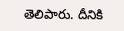తెలిపారు. దీనికి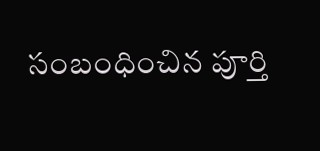సంబంధించిన పూర్తి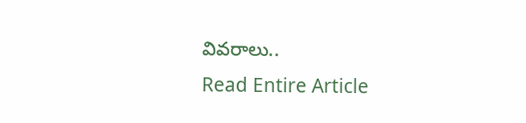వివరాలు..
Read Entire Article